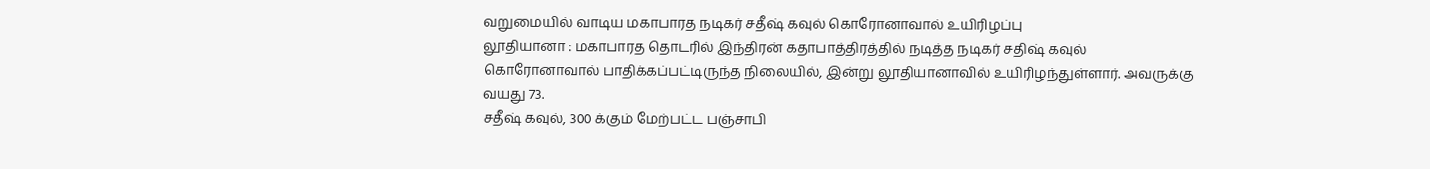வறுமையில் வாடிய மகாபாரத நடிகர் சதீஷ் கவுல் கொரோனாவால் உயிரிழப்பு
லூதியானா : மகாபாரத தொடரில் இந்திரன் கதாபாத்திரத்தில் நடித்த நடிகர் சதிஷ் கவுல் கொரோனாவால் பாதிக்கப்பட்டிருந்த நிலையில், இன்று லூதியானாவில் உயிரிழந்துள்ளார். அவருக்கு வயது 73.
சதீஷ் கவுல், 300 க்கும் மேற்பட்ட பஞ்சாபி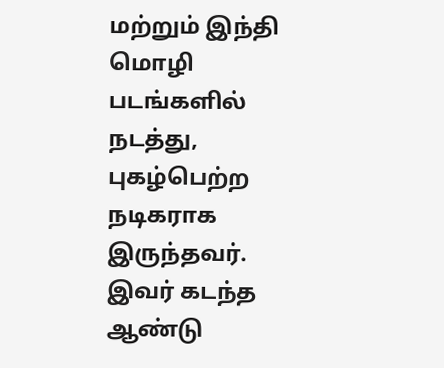மற்றும் இந்தி மொழி படங்களில் நடத்து, புகழ்பெற்ற நடிகராக இருந்தவர். இவர் கடந்த ஆண்டு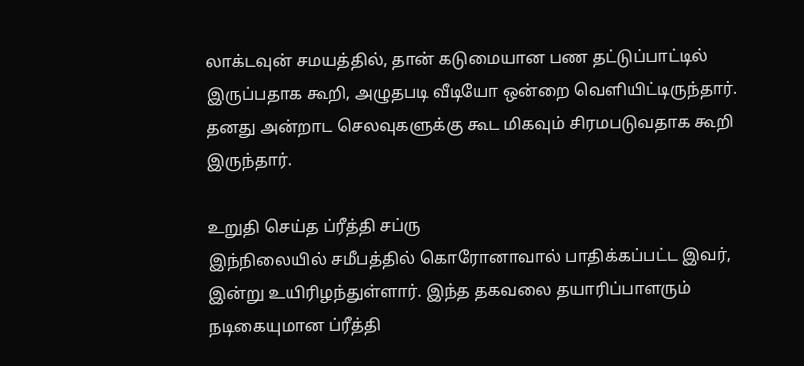லாக்டவுன் சமயத்தில், தான் கடுமையான பண தட்டுப்பாட்டில் இருப்பதாக கூறி, அழுதபடி வீடியோ ஒன்றை வெளியிட்டிருந்தார். தனது அன்றாட செலவுகளுக்கு கூட மிகவும் சிரமபடுவதாக கூறி இருந்தார்.

உறுதி செய்த ப்ரீத்தி சப்ரு
இந்நிலையில் சமீபத்தில் கொரோனாவால் பாதிக்கப்பட்ட இவர், இன்று உயிரிழந்துள்ளார். இந்த தகவலை தயாரிப்பாளரும் நடிகையுமான ப்ரீத்தி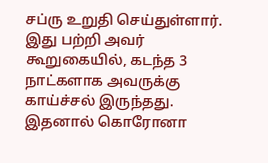சப்ரு உறுதி செய்துள்ளார். இது பற்றி அவர் கூறுகையில், கடந்த 3 நாட்களாக அவருக்கு காய்ச்சல் இருந்தது. இதனால் கொரோனா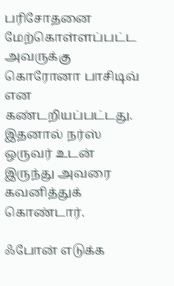பரிசோதனை மேற்கொள்ளப்பட்ட அவருக்கு கொரோனா பாசிடிவ் என கண்டறியப்பட்டது. இதனால் நர்ஸ் ஒருவர் உடன் இருந்து அவரை கவனித்துக் கொண்டார்.

ஃபோன் எடுக்க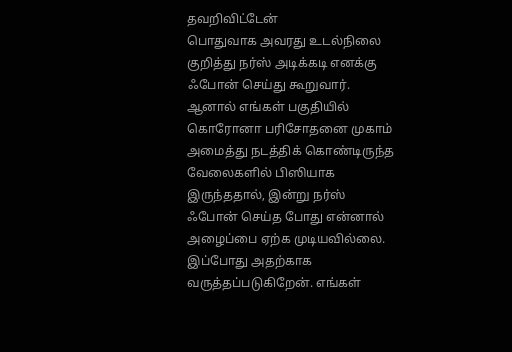தவறிவிட்டேன்
பொதுவாக அவரது உடல்நிலை குறித்து நர்ஸ் அடிக்கடி எனக்கு ஃபோன் செய்து கூறுவார். ஆனால் எங்கள் பகுதியில் கொரோனா பரிசோதனை முகாம் அமைத்து நடத்திக் கொண்டிருந்த வேலைகளில் பிஸியாக இருந்ததால், இன்று நர்ஸ் ஃபோன் செய்த போது என்னால் அழைப்பை ஏற்க முடியவில்லை. இப்போது அதற்காக வருத்தப்படுகிறேன். எங்கள்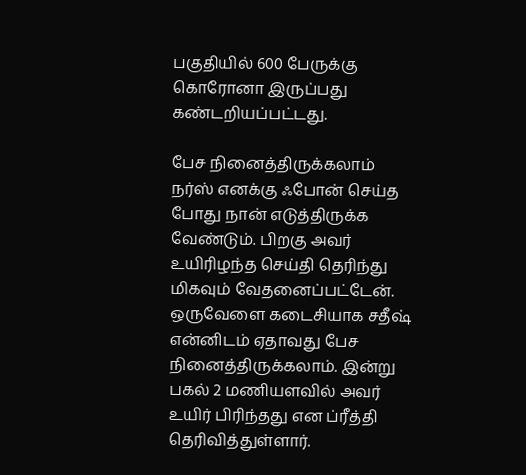பகுதியில் 600 பேருக்கு கொரோனா இருப்பது கண்டறியப்பட்டது.

பேச நினைத்திருக்கலாம்
நர்ஸ் எனக்கு ஃபோன் செய்த போது நான் எடுத்திருக்க வேண்டும். பிறகு அவர் உயிரிழந்த செய்தி தெரிந்து மிகவும் வேதனைப்பட்டேன். ஒருவேளை கடைசியாக சதீஷ் என்னிடம் ஏதாவது பேச நினைத்திருக்கலாம். இன்று பகல் 2 மணியளவில் அவர் உயிர் பிரிந்தது என ப்ரீத்தி தெரிவித்துள்ளார்.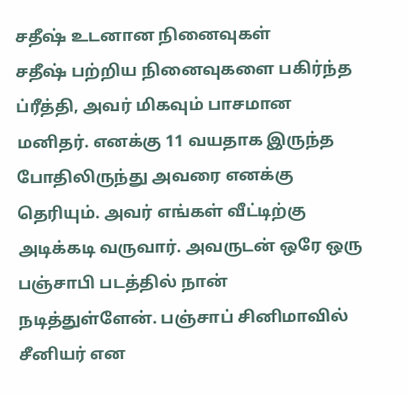சதீஷ் உடனான நினைவுகள்
சதீஷ் பற்றிய நினைவுகளை பகிர்ந்த ப்ரீத்தி, அவர் மிகவும் பாசமான மனிதர். எனக்கு 11 வயதாக இருந்த போதிலிருந்து அவரை எனக்கு தெரியும். அவர் எங்கள் வீட்டிற்கு அடிக்கடி வருவார். அவருடன் ஒரே ஒரு பஞ்சாபி படத்தில் நான் நடித்துள்ளேன். பஞ்சாப் சினிமாவில் சீனியர் என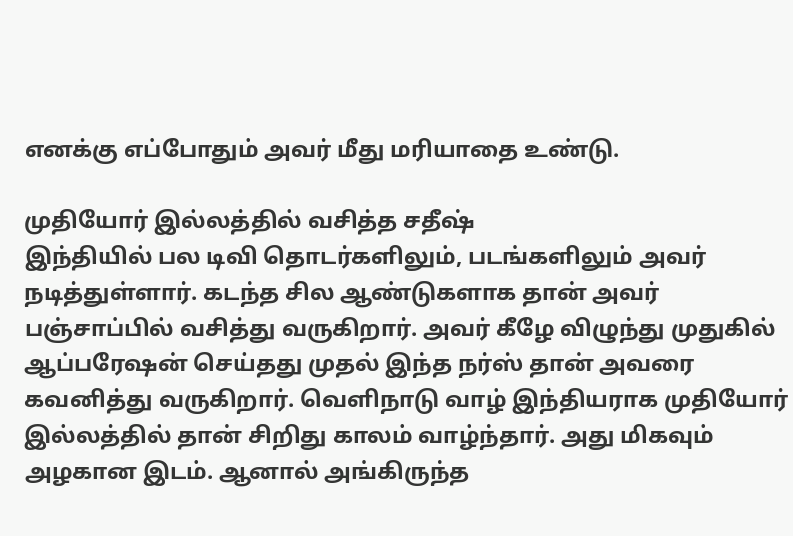எனக்கு எப்போதும் அவர் மீது மரியாதை உண்டு.

முதியோர் இல்லத்தில் வசித்த சதீஷ்
இந்தியில் பல டிவி தொடர்களிலும், படங்களிலும் அவர் நடித்துள்ளார். கடந்த சில ஆண்டுகளாக தான் அவர் பஞ்சாப்பில் வசித்து வருகிறார். அவர் கீழே விழுந்து முதுகில் ஆப்பரேஷன் செய்தது முதல் இந்த நர்ஸ் தான் அவரை கவனித்து வருகிறார். வெளிநாடு வாழ் இந்தியராக முதியோர் இல்லத்தில் தான் சிறிது காலம் வாழ்ந்தார். அது மிகவும் அழகான இடம். ஆனால் அங்கிருந்த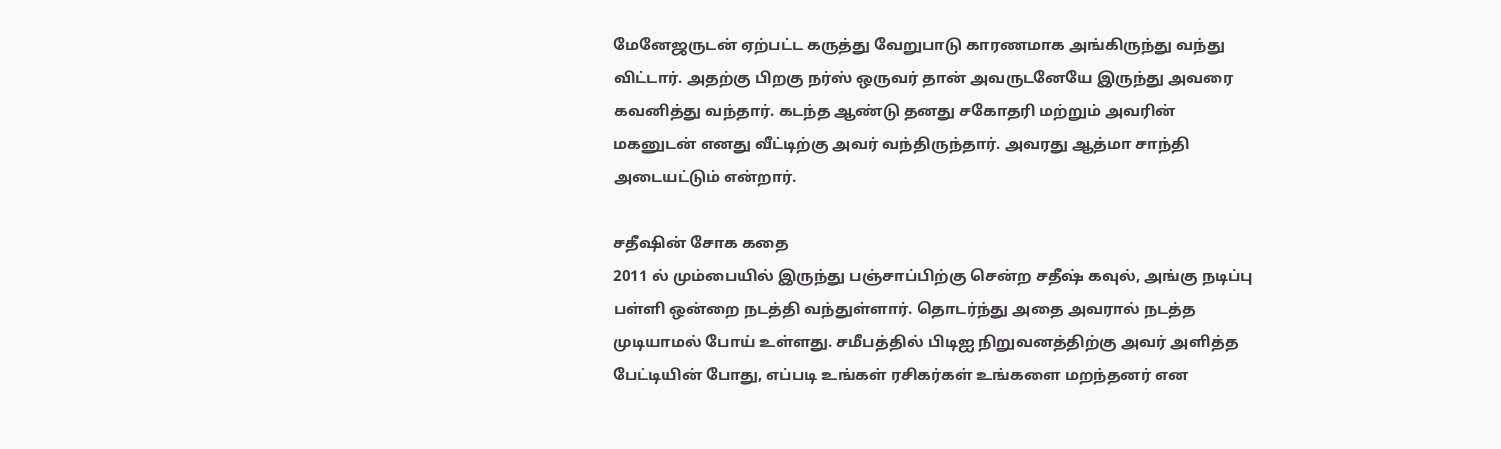மேனேஜருடன் ஏற்பட்ட கருத்து வேறுபாடு காரணமாக அங்கிருந்து வந்து விட்டார். அதற்கு பிறகு நர்ஸ் ஒருவர் தான் அவருடனேயே இருந்து அவரை கவனித்து வந்தார். கடந்த ஆண்டு தனது சகோதரி மற்றும் அவரின் மகனுடன் எனது வீட்டிற்கு அவர் வந்திருந்தார். அவரது ஆத்மா சாந்தி அடையட்டும் என்றார்.

சதீஷின் சோக கதை
2011 ல் மும்பையில் இருந்து பஞ்சாப்பிற்கு சென்ற சதீஷ் கவுல், அங்கு நடிப்பு பள்ளி ஒன்றை நடத்தி வந்துள்ளார். தொடர்ந்து அதை அவரால் நடத்த முடியாமல் போய் உள்ளது. சமீபத்தில் பிடிஐ நிறுவனத்திற்கு அவர் அளித்த பேட்டியின் போது, எப்படி உங்கள் ரசிகர்கள் உங்களை மறந்தனர் என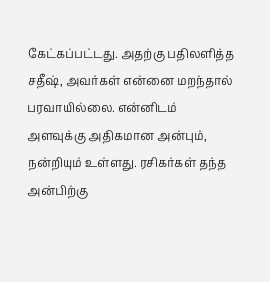கேட்கப்பட்டது. அதற்கு பதிலளித்த சதீஷ், அவர்கள் என்னை மறந்தால் பரவாயில்லை. என்னிடம் அளவுக்கு அதிகமான அன்பும், நன்றியும் உள்ளது. ரசிகர்கள் தந்த அன்பிற்கு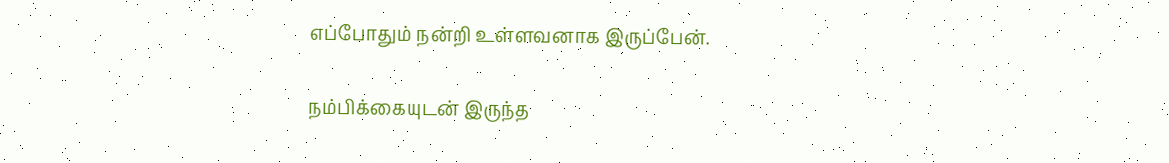எப்போதும் நன்றி உள்ளவனாக இருப்பேன்.

நம்பிக்கையுடன் இருந்த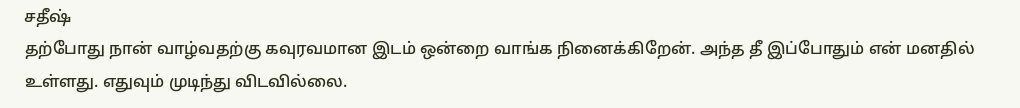சதீஷ்
தற்போது நான் வாழ்வதற்கு கவுரவமான இடம் ஒன்றை வாங்க நினைக்கிறேன். அந்த தீ இப்போதும் என் மனதில் உள்ளது. எதுவும் முடிந்து விடவில்லை.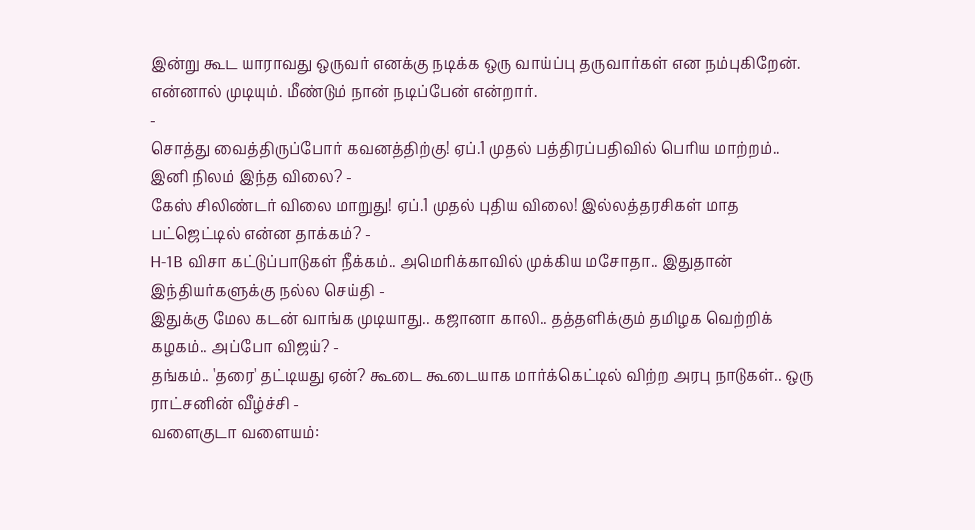இன்று கூட யாராவது ஒருவர் எனக்கு நடிக்க ஒரு வாய்ப்பு தருவார்கள் என நம்புகிறேன். என்னால் முடியும். மீண்டும் நான் நடிப்பேன் என்றார்.
-
சொத்து வைத்திருப்போர் கவனத்திற்கு! ஏப்.1 முதல் பத்திரப்பதிவில் பெரிய மாற்றம்.. இனி நிலம் இந்த விலை? -
கேஸ் சிலிண்டர் விலை மாறுது! ஏப்.1 முதல் புதிய விலை! இல்லத்தரசிகள் மாத பட்ஜெட்டில் என்ன தாக்கம்? -
H-1B விசா கட்டுப்பாடுகள் நீக்கம்.. அமெரிக்காவில் முக்கிய மசோதா.. இதுதான் இந்தியர்களுக்கு நல்ல செய்தி -
இதுக்கு மேல கடன் வாங்க முடியாது.. கஜானா காலி.. தத்தளிக்கும் தமிழக வெற்றிக் கழகம்.. அப்போ விஜய்? -
தங்கம்.. 'தரை' தட்டியது ஏன்? கூடை கூடையாக மார்க்கெட்டில் விற்ற அரபு நாடுகள்.. ஒரு ராட்சனின் வீழ்ச்சி -
வளைகுடா வளையம்: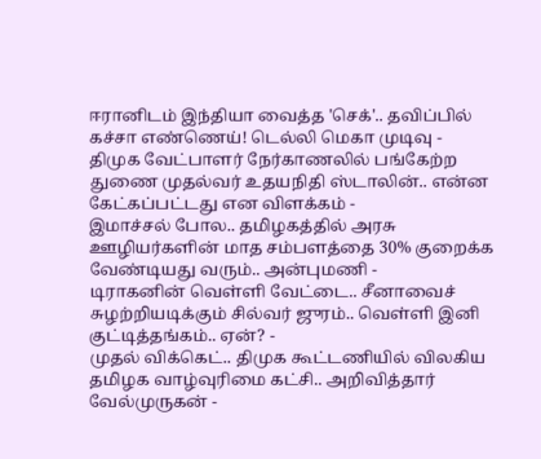ஈரானிடம் இந்தியா வைத்த 'செக்'.. தவிப்பில் கச்சா எண்ணெய்! டெல்லி மெகா முடிவு -
திமுக வேட்பாளர் நேர்காணலில் பங்கேற்ற துணை முதல்வர் உதயநிதி ஸ்டாலின்.. என்ன கேட்கப்பட்டது என விளக்கம் -
இமாச்சல் போல.. தமிழகத்தில் அரசு ஊழியர்களின் மாத சம்பளத்தை 30% குறைக்க வேண்டியது வரும்.. அன்புமணி -
டிராகனின் வெள்ளி வேட்டை.. சீனாவைச் சுழற்றியடிக்கும் சில்வர் ஜுரம்.. வெள்ளி இனி குட்டித்தங்கம்.. ஏன்? -
முதல் விக்கெட்.. திமுக கூட்டணியில் விலகிய தமிழக வாழ்வுரிமை கட்சி.. அறிவித்தார் வேல்முருகன் -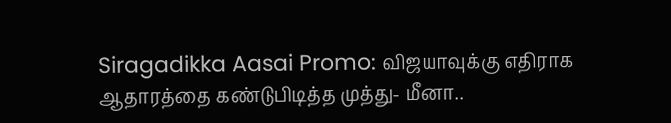Siragadikka Aasai Promo: விஜயாவுக்கு எதிராக ஆதாரத்தை கண்டுபிடித்த முத்து- மீனா..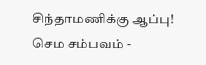சிந்தாமணிக்கு ஆப்பு! செம சம்பவம் -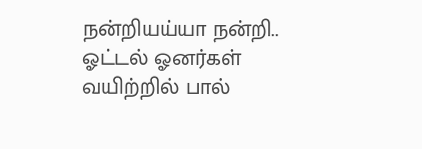நன்றியய்யா நன்றி.. ஓட்டல் ஓனர்கள் வயிற்றில் பால்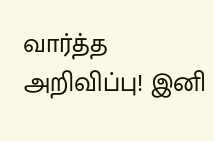வார்த்த அறிவிப்பு! இனி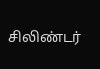சிலிண்டர்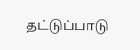தட்டுப்பாடு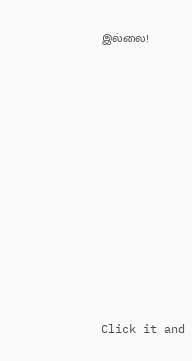இல்லை!












Click it and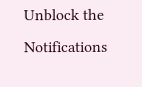Unblock the Notifications